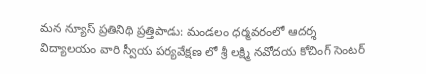మన న్యూస్ ప్రతినిథి ప్రత్తిపాడు: మండలం ధర్మవరంలో ఆదర్శ విద్యాలయం వారి స్వీయ పర్యవేక్షణ లో శ్రీ లక్ష్మి నవోదయ కోచింగ్ సెంటర్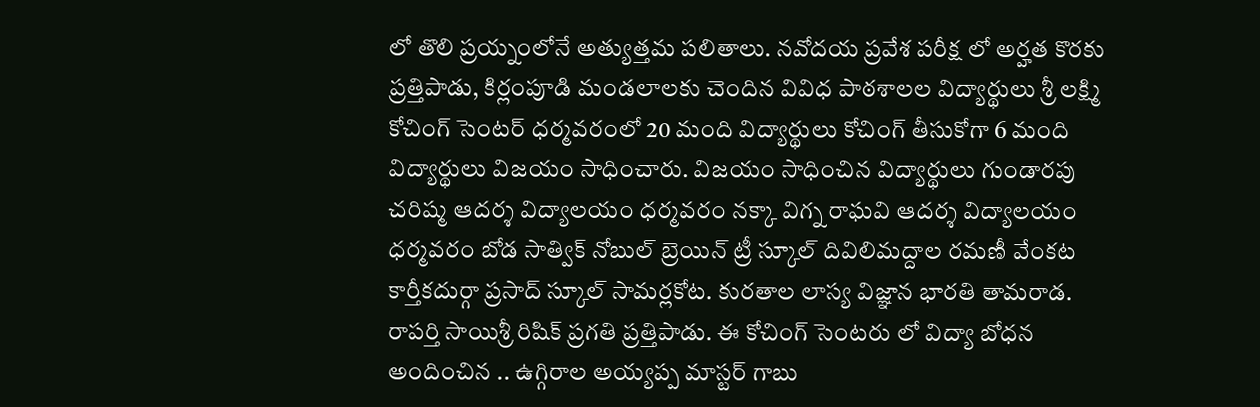లో తొలి ప్రయ్నంలోనే అత్యుత్తమ పలితాలు. నవోదయ ప్రవేశ పరీక్ష లో అర్హత కొరకు ప్రత్తిపాడు, కిర్లంపూడి మండలాలకు చెందిన వివిధ పాఠశాలల విద్యార్థులు శ్రీ లక్ష్మి కోచింగ్ సెంటర్ ధర్మవరంలో 20 మంది విద్యార్థులు కోచింగ్ తీసుకోగా 6 మంది విద్యార్థులు విజయం సాధించారు. విజయం సాధించిన విద్యార్థులు గుండారపు చరిష్మ ఆదర్శ విద్యాలయం ధర్మవరం నక్కా విగ్న రాఘవి ఆదర్శ విద్యాలయం ధర్మవరం బోడ సాత్విక్ నోబుల్ బ్రెయిన్ ట్రీ స్కూల్ దివిలిమద్దాల రమణీ వేంకట కార్తీకదుర్గా ప్రసాద్ స్కూల్ సామర్లకోట. కురతాల లాస్య విజ్ఞాన భారతి తామరాడ. రాపర్తి సాయిశ్రీ రిషిక్ ప్రగతి ప్రత్తిపాడు. ఈ కోచింగ్ సెంటరు లో విద్యా బోధన అందించిన .. ఉగ్గిరాల అయ్యప్ప మాస్టర్ గాబు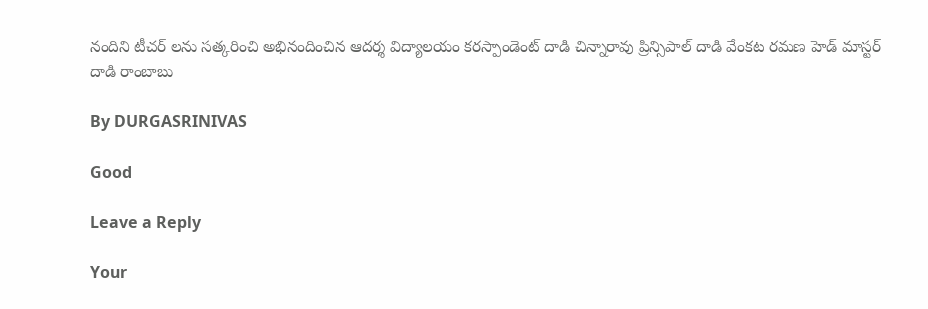నందిని టీచర్ లను సత్కరించి అభినందించిన ఆదర్శ విద్యాలయం కరస్పాండెంట్ దాడి చిన్నారావు ప్రిన్సిపాల్ దాడి వేంకట రమణ హెడ్ మాస్టర్ దాడి రాంబాబు

By DURGASRINIVAS

Good

Leave a Reply

Your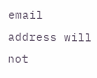email address will not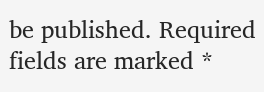be published. Required fields are marked *